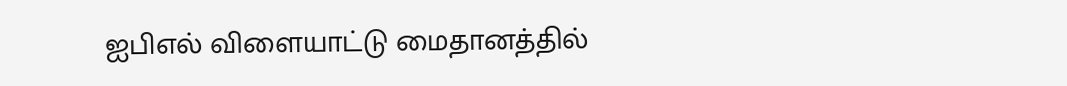ஐபிஎல் விளையாட்டு மைதானத்தில்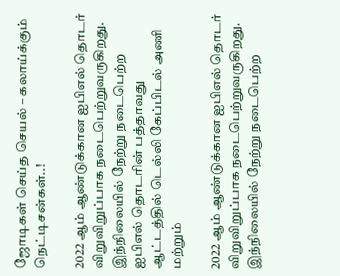ஜோடிகள் செய்த செயல் – கலாய்க்கும் நெட்டிசன்கள்..!

2022 ஆம் ஆண்டுக்கான ஐபிஎல் தொடர் விறுவிறுப்பாக நடைபெற்றுவருகிறது. இந்நிலையில் நேற்று நடைபெற்ற ஐபிஎல் தொடரின் பத்தாவது ஆட்டத்தில் டெல்லி கேப்பிடல் அணி மற்றும்

2022 ஆம் ஆண்டுக்கான ஐபிஎல் தொடர் விறுவிறுப்பாக நடைபெற்றுவருகிறது. இந்நிலையில் நேற்று நடைபெற்ற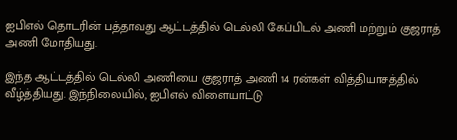ஐபிஎல் தொடரின் பத்தாவது ஆட்டத்தில் டெல்லி கேப்பிடல் அணி மற்றும் குஜராத் அணி மோதியது.

இந்த ஆட்டத்தில் டெல்லி அணியை குஜராத் அணி 14 ரன்கள் வித்தியாசத்தில் வீழ்த்தியது. இந்நிலையில், ஐபிஎல் விளையாட்டு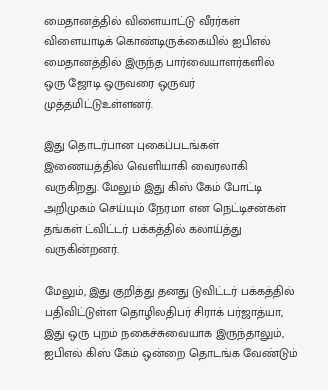மைதானத்தில் விளையாட்டு வீரர்கள் விளையாடிக் கொண்டிருக்கையில் ஐபிஎல் மைதானத்தில் இருந்த பார்வையாளர்களில் ஒரு ஜோடி ஒருவரை ஒருவர் முத்தமிட்டுஉள்ளனர்.

இது தொடர்பான புகைப்படங்கள் இணையத்தில் வெளியாகி வைரலாகி வருகிறது. மேலும் இது கிஸ் கேம் போட்டி அறிமுகம் செய்யும் நேரமா என நெட்டிசன்கள் தங்கள் ட்விட்டர் பக்கத்தில் கலாய்த்து வருகின்றனர்.

மேலும், இது குறித்து தனது டுவிட்டர் பக்கத்தில் பதிவிட்டுள்ள தொழிலதிபர் சிராக் பர்ஜாத்யா, இது ஒரு புறம் நகைச்சுவையாக இருந்தாலும், ஐபிஎல் கிஸ் கேம் ஒன்றை தொடங்க வேண்டும்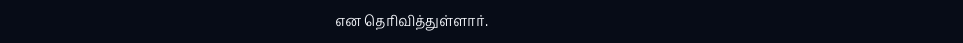என தெரிவித்துள்ளார்.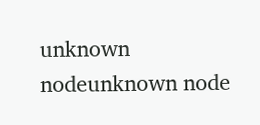unknown nodeunknown node